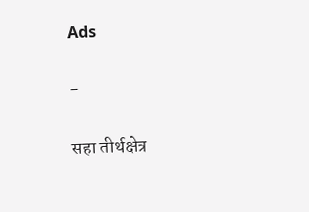Ads

-

सहा तीर्थक्षेत्र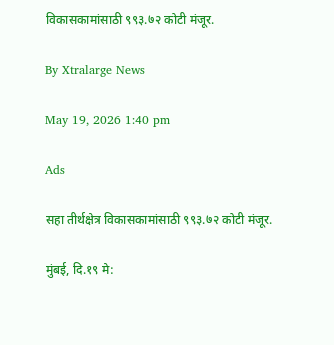विकासकामांसाठी ९९३.७२ कोटी मंजूर.

By Xtralarge News

May 19, 2026 1:40 pm

Ads

सहा तीर्थक्षेत्र विकासकामांसाठी ९९३.७२ कोटी मंजूर.

मुंबई, दि.१९ मे: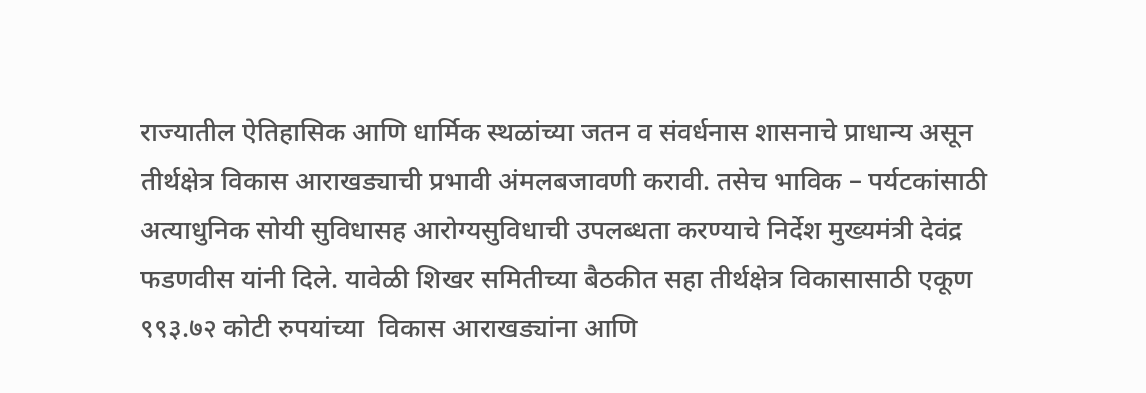राज्यातील ऐतिहासिक आणि धार्मिक स्थळांच्या जतन व संवर्धनास शासनाचे प्राधान्य असून तीर्थक्षेत्र विकास आराखड्याची प्रभावी अंमलबजावणी करावी. तसेच भाविक – पर्यटकांसाठी अत्याधुनिक सोयी सुविधासह आरोग्यसुविधाची उपलब्धता करण्याचे निर्देश मुख्यमंत्री देवंद्र फडणवीस यांनी दिले. यावेळी शिखर समितीच्या बैठकीत सहा तीर्थक्षेत्र विकासासाठी एकूण ९९३.७२ कोटी रुपयांच्या  विकास आराखड्यांना आणि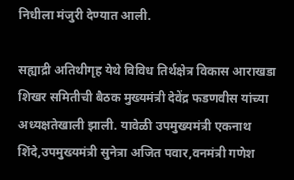निधीला मंजुरी देण्यात आली.

सह्याद्री अतिथीगृह येथे विविध तिर्थक्षेत्र विकास आराखडा शिखर समितीची बैठक मुख्यमंत्री देवेंद्र फडणवीस यांच्या अध्यक्षतेखाली झाली. यावेळी उपमुख्यमंत्री एकनाथ शिंदे,उपमुख्यमंत्री सुनेत्रा अजित पवार,वनमंत्री गणेश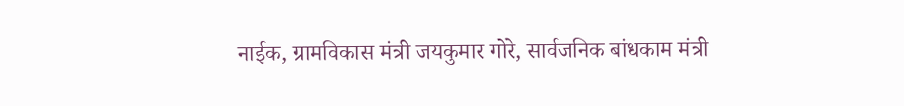नाईक, ग्रामविकास मंत्री जयकुमार गोरे, सार्वजनिक बांधकाम मंत्री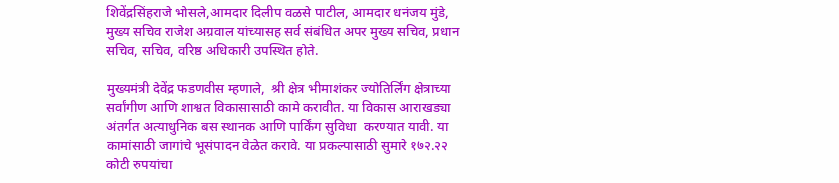शिवेंद्रसिंहराजे भोसले,आमदार दिलीप वळसे पाटील, आमदार धनंजय मुंडे, मुख्य सचिव राजेश अग्रवाल यांच्यासह सर्व संबंधित अपर मुख्य सचिव, प्रधान सचिव, सचिव, वरिष्ठ अधिकारी उपस्थित होते.

मुख्यमंत्री देवेंद्र फडणवीस म्हणाले,  श्री क्षेत्र भीमाशंकर ज्योतिर्लिंग क्षेत्राच्या सर्वांगीण आणि शाश्वत विकासासाठी कामे करावीत. या विकास आराखड्या अंतर्गत अत्याधुनिक बस स्थानक आणि पार्किंग सुविधा  करण्यात यावी. या कामांसाठी जागांचे भूसंपादन वेळेत करावे. या प्रकल्पासाठी सुमारे १७२.२२ कोटी रुपयांचा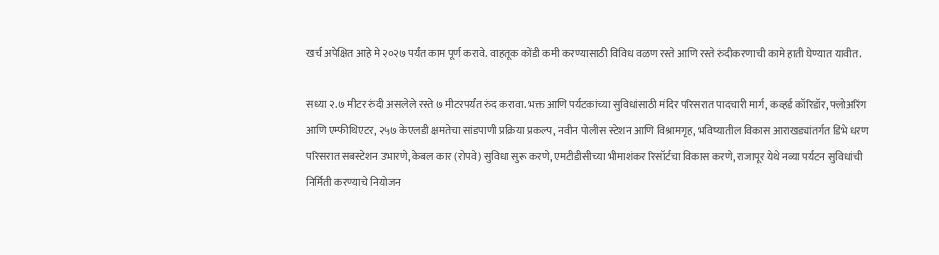खर्च अपेक्षित आहे मे २०२७ पर्यंत काम पूर्ण करावे. वाहतूक कोंडी कमी करण्यासाठी विविध वळण रस्ते आणि रस्ते रुंदीकरणाची कामे हाती घेण्यात यावीत.

सध्या २.७ मीटर रुंदी असलेले रस्ते ७ मीटरपर्यंत रुंद करावा. भक्त आणि पर्यटकांच्या सुविधांसाठी मंदिर परिसरात पादचारी मार्ग, कव्हर्ड कॉरिडॉर, फ्लोअरिंग आणि एम्फीथिएटर, २५७ केएलडी क्षमतेचा सांडपाणी प्रक्रिया प्रकल्प, नवीन पोलीस स्टेशन आणि विश्रामगृह, भविष्यातील विकास आराखड्यांतर्गत डिंभे धरण परिसरात सबस्टेशन उभारणे, केबल कार (रोपवे) सुविधा सुरू करणे, एमटीडीसीच्या भीमाशंकर रिसॉर्टचा विकास करणे, राजापूर येथे नव्या पर्यटन सुविधांची निर्मिती करण्याचे नियोजन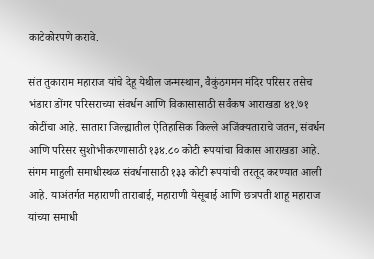काटेकोरपणे करावे.

संत तुकाराम महाराज यांचे देहू येथील जन्मस्थान, वैकुंठगमन मंदिर परिसर तसेच भंडारा डोंगर परिसराच्या संवर्धन आणि विकासासाठी सर्वंकष आराखडा ४१.७१ कोटींचा आहे. सातारा जिल्ह्यातील ऐतिहासिक किल्ले अजिंक्यताराचे जतन, संवर्धन आणि परिसर सुशोभीकरणासाठी १३४.८० कोटी रूपयांचा विकास आराखडा आहे. संगम माहुली समाधीस्थळ संवर्धनासाठी १३३ कोटी रूपयांची तरतूद करण्यात आली आहे. याअंतर्गत महाराणी ताराबाई, महाराणी येसूबाई आणि छत्रपती शाहू महाराज यांच्या समाधी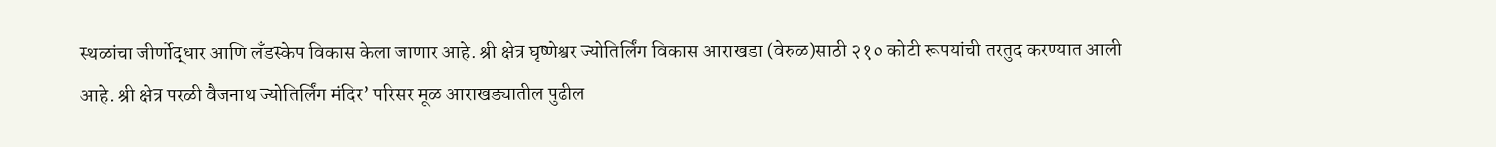स्थळांचा जीर्णोद्धार आणि लँडस्केप विकास केला जाणार आहे. श्री क्षेत्र घृष्णेश्वर ज्योतिर्लिंग विकास आराखडा (वेरुळ)साठी २१० कोटी रूपयांची तरतुद करण्यात आली आहे. श्री क्षेत्र परळी वैजनाथ ज्योतिर्लिंग मंदिर’ परिसर मूळ आराखड्यातील पुढील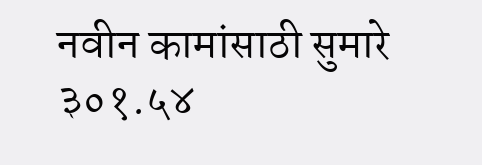नवीन कामांसाठी सुमारे ३०१.५४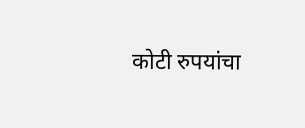कोटी रुपयांचा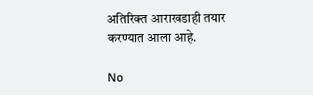अतिरिक्त आराखडाही तयार करण्यात आला आहे.

No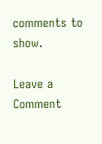comments to show.

Leave a Comment